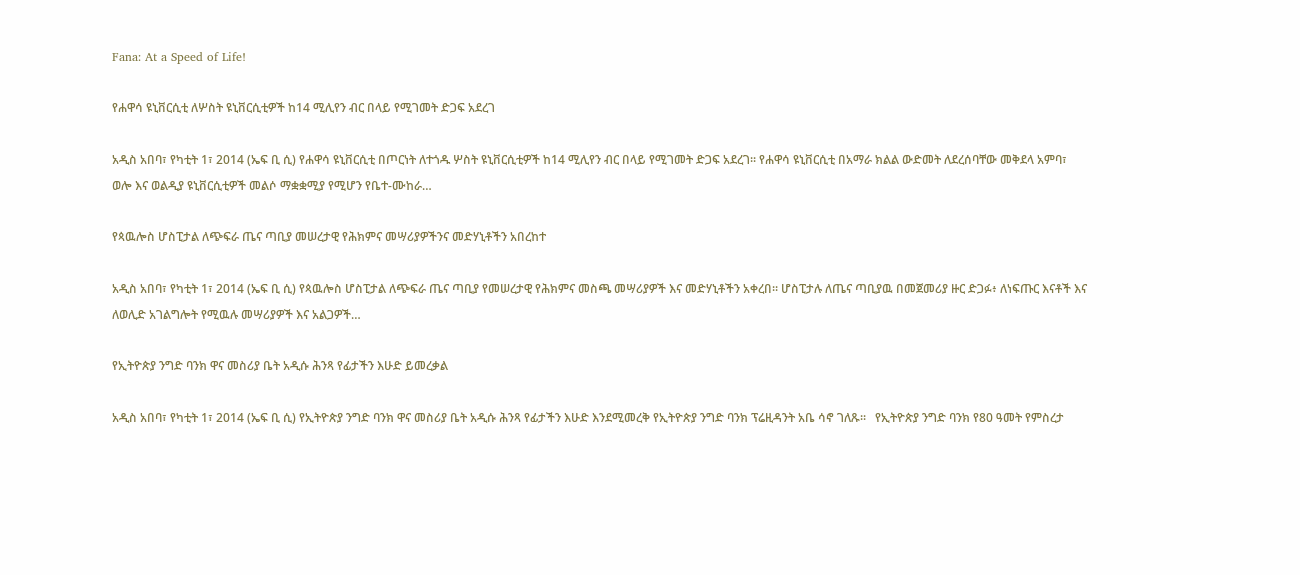Fana: At a Speed of Life!

የሐዋሳ ዩኒቨርሲቲ ለሦስት ዩኒቨርሲቲዎች ከ14 ሚሊየን ብር በላይ የሚገመት ድጋፍ አደረገ

አዲስ አበባ፣ የካቲት 1፣ 2014 (ኤፍ ቢ ሲ) የሐዋሳ ዩኒቨርሲቲ በጦርነት ለተጎዱ ሦስት ዩኒቨርሲቲዎች ከ14 ሚሊየን ብር በላይ የሚገመት ድጋፍ አደረገ፡፡ የሐዋሳ ዩኒቨርሲቲ በአማራ ክልል ውድመት ለደረሰባቸው መቅደላ አምባ፣ ወሎ እና ወልዲያ ዩኒቨርሲቲዎች መልሶ ማቋቋሚያ የሚሆን የቤተ-ሙከራ…

የጳዉሎስ ሆስፒታል ለጭፍራ ጤና ጣቢያ መሠረታዊ የሕክምና መሣሪያዎችንና መድሃኒቶችን አበረከተ

አዲስ አበባ፣ የካቲት 1፣ 2014 (ኤፍ ቢ ሲ) የጳዉሎስ ሆስፒታል ለጭፍራ ጤና ጣቢያ የመሠረታዊ የሕክምና መስጫ መሣሪያዎች እና መድሃኒቶችን አቀረበ። ሆስፒታሉ ለጤና ጣቢያዉ በመጀመሪያ ዙር ድጋፉ፥ ለነፍጡር እናቶች እና ለወሊድ አገልግሎት የሚዉሉ መሣሪያዎች እና አልጋዎች…

የኢትዮጵያ ንግድ ባንክ ዋና መስሪያ ቤት አዲሱ ሕንጻ የፊታችን እሁድ ይመረቃል

አዲስ አበባ፣ የካቲት 1፣ 2014 (ኤፍ ቢ ሲ) የኢትዮጵያ ንግድ ባንክ ዋና መስሪያ ቤት አዲሱ ሕንጻ የፊታችን እሁድ እንደሚመረቅ የኢትዮጵያ ንግድ ባንክ ፕሬዚዳንት አቤ ሳኖ ገለጹ፡፡   የኢትዮጵያ ንግድ ባንክ የ80 ዓመት የምስረታ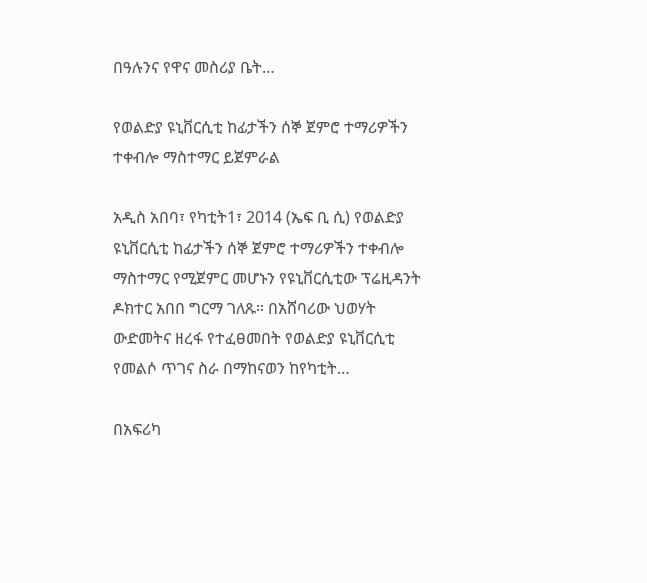በዓሉንና የዋና መስሪያ ቤት…

የወልድያ ዩኒቨርሲቲ ከፊታችን ሰኞ ጀምሮ ተማሪዎችን ተቀብሎ ማስተማር ይጀምራል

አዲስ አበባ፣ የካቲት1፣ 2014 (ኤፍ ቢ ሲ) የወልድያ ዩኒቨርሲቲ ከፊታችን ሰኞ ጀምሮ ተማሪዎችን ተቀብሎ ማስተማር የሚጀምር መሆኑን የዩኒቨርሲቲው ፕሬዚዳንት ዶክተር አበበ ግርማ ገለጹ። በአሸባሪው ህወሃት ውድመትና ዘረፋ የተፈፀመበት የወልድያ ዩኒቨርሲቲ የመልሶ ጥገና ስራ በማከናወን ከየካቲት…

በአፍሪካ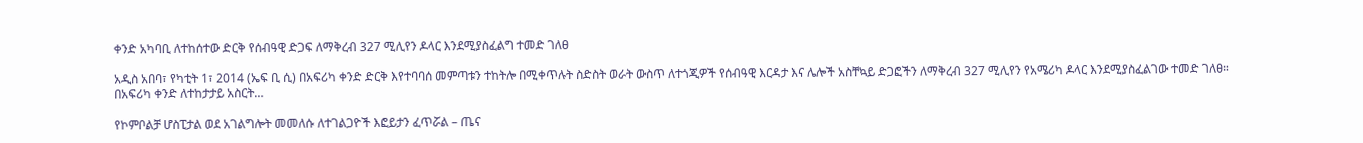ቀንድ አካባቢ ለተከሰተው ድርቅ የሰብዓዊ ድጋፍ ለማቅረብ 327 ሚሊየን ዶላር እንደሚያስፈልግ ተመድ ገለፀ

አዲስ አበባ፣ የካቲት 1፣ 2014 (ኤፍ ቢ ሲ) በአፍሪካ ቀንድ ድርቅ እየተባባሰ መምጣቱን ተከትሎ በሚቀጥሉት ስድስት ወራት ውስጥ ለተጎጂዎች የሰብዓዊ እርዳታ እና ሌሎች አስቸኳይ ድጋፎችን ለማቅረብ 327 ሚሊየን የአሜሪካ ዶላር እንደሚያስፈልገው ተመድ ገለፀ። በአፍሪካ ቀንድ ለተከታታይ አስርት…

የኮምቦልቻ ሆስፒታል ወደ አገልግሎት መመለሱ ለተገልጋዮች እፎይታን ፈጥሯል – ጤና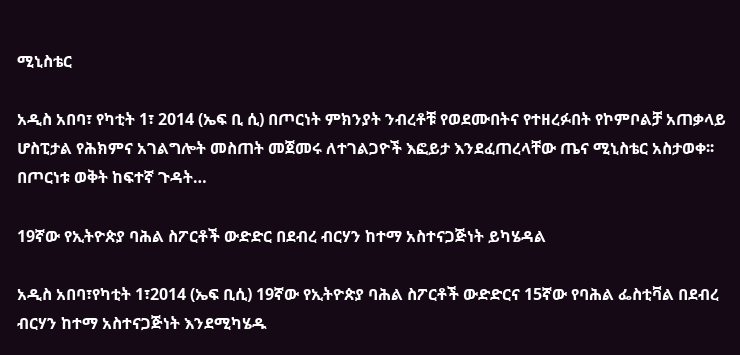ሚኒስቴር

አዲስ አበባ፣ የካቲት 1፣ 2014 (ኤፍ ቢ ሲ) በጦርነት ምክንያት ንብረቶቹ የወደሙበትና የተዘረፉበት የኮምቦልቻ አጠቃላይ ሆስፒታል የሕክምና አገልግሎት መስጠት መጀመሩ ለተገልጋዮች እፎይታ እንደፈጠረላቸው ጤና ሚኒስቴር አስታወቀ፡፡ በጦርነቱ ወቅት ከፍተኛ ጉዳት…

19ኛው የኢትዮጵያ ባሕል ስፖርቶች ውድድር በደብረ ብርሃን ከተማ አስተናጋጅነት ይካሄዳል

አዲስ አበባ፣የካቲት 1፣2014 (ኤፍ ቢሲ) 19ኛው የኢትዮጵያ ባሕል ስፖርቶች ውድድርና 15ኛው የባሕል ፌስቲቫል በደብረ ብርሃን ከተማ አስተናጋጅነት እንደሚካሄዱ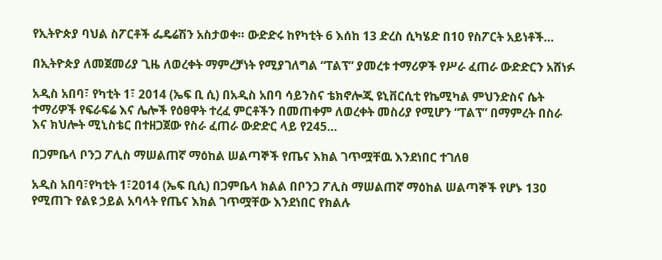የኢትዮጵያ ባህል ስፖርቶች ፌዴሬሽን አስታወቀ። ውድድሩ ከየካቲት 6 እሰከ 13 ድረስ ሲካሄድ በ10 የስፖርት አይነቶች…

በኢትዮጵያ ለመጀመሪያ ጊዜ ለወረቀት ማምረቻነት የሚያገለግል “ፐልፕ” ያመረቱ ተማሪዎች የሥራ ፈጠራ ውድድርን አሸነፉ

አዲስ አበባ፣ የካቲት 1፣ 2014 (ኤፍ ቢ ሲ) በአዲስ አበባ ሳይንስና ቴክኖሎጂ ዩኒቨርሲቲ የኬሚካል ምህንድስና ሴት ተማሪዎች የፍራፍሬ እና ሌሎች የዕፀዋት ተረፈ ምርቶችን በመጠቀም ለወረቀት መስሪያ የሚሆን “ፐልፕ” በማምረት በስራ እና ክህሎት ሚኒስቴር በተዘጋጀው የስራ ፈጠራ ውድድር ላይ የ245…

በጋምቤላ ቦንጋ ፖሊስ ማሠልጠኛ ማዕከል ሠልጣኞች የጤና እክል ገጥሟቸዉ እንደነበር ተገለፀ

አዲስ አበባ፣የካቲት 1፣2014 (ኤፍ ቢሲ) በጋምቤላ ክልል በቦንጋ ፖሊስ ማሠልጠኛ ማዕከል ሠልጣኞች የሆኑ 130 የሚጠጉ የልዩ ኃይል አባላት የጤና እክል ገጥሟቸው እንደነበር የክልሉ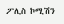ፖሊስ ኮሚሽን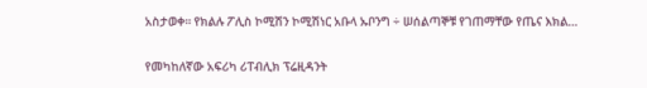አስታወቀ። የክልሉ ፖሊስ ኮሚሽን ኮሚሽነር አቡላ ኡቦንግ ÷ ሠሰልጣኞቹ የገጠማቸው የጤና እክል…

የመካከለኛው አፍሪካ ሪፐብሊክ ፕሬዚዳንት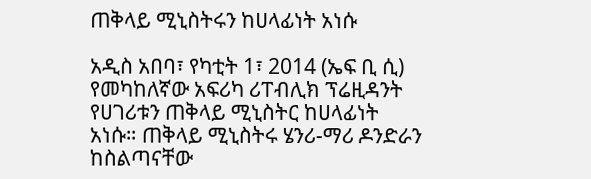ጠቅላይ ሚኒስትሩን ከሀላፊነት አነሱ

አዲስ አበባ፣ የካቲት 1፣ 2014 (ኤፍ ቢ ሲ) የመካከለኛው አፍሪካ ሪፐብሊክ ፕሬዚዳንት የሀገሪቱን ጠቅላይ ሚኒስትር ከሀላፊነት አነሱ። ጠቅላይ ሚኒስትሩ ሄንሪ-ማሪ ዶንድራን ከስልጣናቸው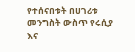የተሰናበቱት በሀገሪቱ መንግስት ውስጥ የሩሲያ እና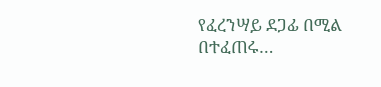የፈረንሣይ ደጋፊ በሚል በተፈጠሩ…